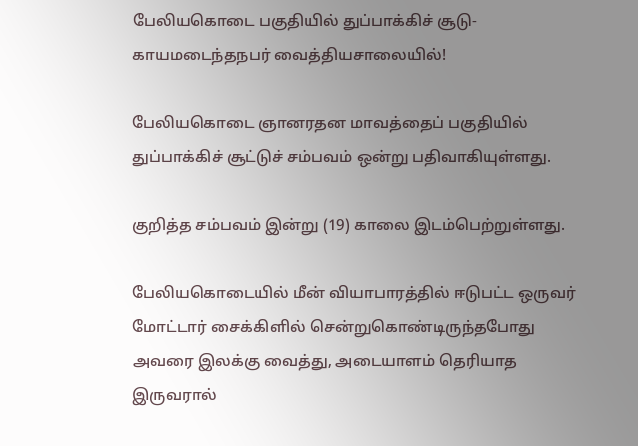பேலியகொடை பகுதியில் துப்பாக்கிச் சூடு- காயமடைந்தநபர் வைத்தியசாலையில்!

பேலியகொடை ஞானரதன மாவத்தைப் பகுதியில் துப்பாக்கிச் சூட்டுச் சம்பவம் ஒன்று பதிவாகியுள்ளது.

குறித்த சம்பவம் இன்று (19) காலை இடம்பெற்றுள்ளது.

பேலியகொடையில் மீன் வியாபாரத்தில் ஈடுபட்ட ஒருவர் மோட்டார் சைக்கிளில் சென்றுகொண்டிருந்தபோது அவரை இலக்கு வைத்து, அடையாளம் தெரியாத இருவரால்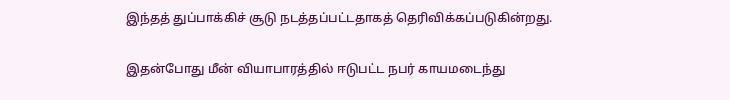இந்தத் துப்பாக்கிச் சூடு நடத்தப்பட்டதாகத் தெரிவிக்கப்படுகின்றது.

இதன்போது மீன் வியாபாரத்தில் ஈடுபட்ட நபர் காயமடைந்து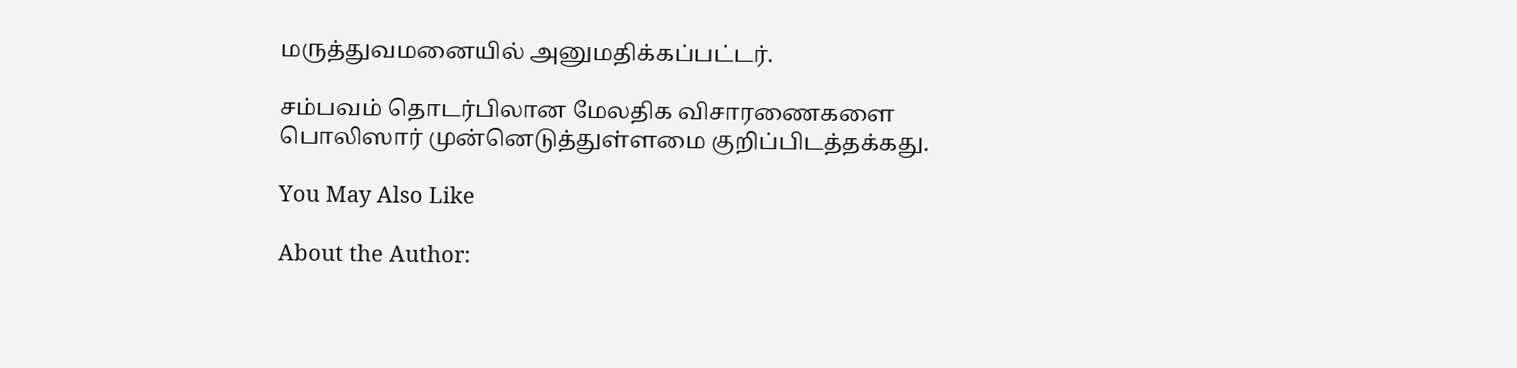மருத்துவமனையில் அனுமதிக்கப்பட்டர்.

சம்பவம் தொடர்பிலான மேலதிக விசாரணைகளை பொலிஸார் முன்னெடுத்துள்ளமை குறிப்பிடத்தக்கது.

You May Also Like

About the Author: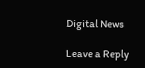Digital News

Leave a Reply